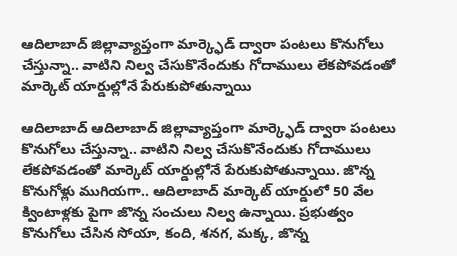ఆదిలాబాద్ జిల్లావ్యాప్తంగా మార్క్ఫెడ్ ద్వారా పంటలు కొనుగోలు చేస్తున్నా.. వాటిని నిల్వ చేసుకొనేందుకు గోదాములు లేకపోవడంతో మార్కెట్ యార్డుల్లోనే పేరుకుపోతున్నాయి

ఆదిలాబాద్ ఆదిలాబాద్ జిల్లావ్యాప్తంగా మార్క్ఫెడ్ ద్వారా పంటలు కొనుగోలు చేస్తున్నా.. వాటిని నిల్వ చేసుకొనేందుకు గోదాములు లేకపోవడంతో మార్కెట్ యార్డుల్లోనే పేరుకుపోతున్నాయి. జొన్న కొనుగోళ్లు ముగియగా.. ఆదిలాబాద్ మార్కెట్ యార్డులో 50 వేల క్వింటాళ్లకు పైగా జొన్న సంచులు నిల్వ ఉన్నాయి. ప్రభుత్వం కొనుగోలు చేసిన సోయా, కంది, శనగ, మక్క, జొన్న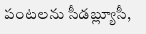పంటలను సీడబ్ల్యూసీ,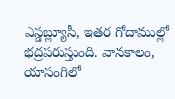ఎస్డబ్ల్యూసీ, ఇతర గోదాముల్లో భద్రపరుస్తుంది. వానకాలం, యాసంగిలో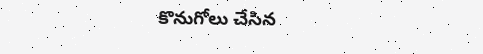కొనుగోలు చేసిన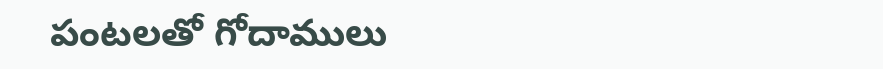పంటలతో గోదాములు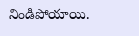నిండిపోయాయి.